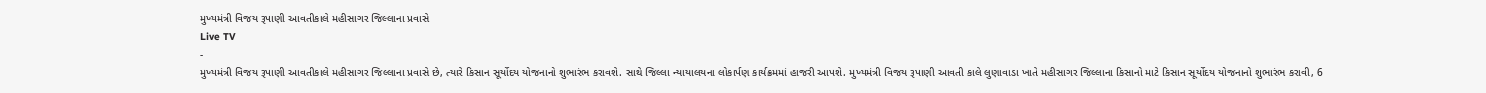મુખ્યમંત્રી વિજય રૂપાણી આવતીકાલે મહીસાગર જિલ્લાના પ્રવાસે
Live TV
-
મુખ્યમંત્રી વિજય રૂપાણી આવતીકાલે મહીસાગર જિલ્લાના પ્રવાસે છે, ત્યારે કિસાન સૂર્યોદય યોજનાનો શુભારંભ કરાવશે. સાથે જિલ્લા ન્યાયાલયના લોકાર્પણ કાર્યક્રમમાં હાજરી આપશે. મુખ્યમંત્રી વિજય રૂપાણી આવતી કાલે લુણાવાડા ખાતે મહીસાગર જિલ્લાના કિસાનો માટે કિસાન સૂર્યોદય યોજનાનો શુભારંભ કરાવી, 6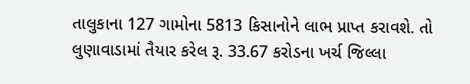તાલુકાના 127 ગામોના 5813 કિસાનોને લાભ પ્રાપ્ત કરાવશે. તો લુણાવાડામાં તૈયાર કરેલ રૂ. 33.67 કરોડના ખર્ચ જિલ્લા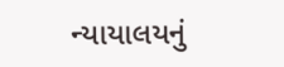ન્યાયાલયનું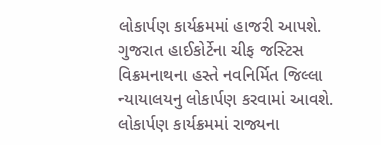લોકાર્પણ કાર્યક્રમમાં હાજરી આપશે. ગુજરાત હાઈકોર્ટેના ચીફ જસ્ટિસ વિક્રમનાથના હસ્તે નવનિર્મિત જિલ્લા ન્યાયાલયનુ લોકાર્પણ કરવામાં આવશે. લોકાર્પણ કાર્યક્રમમાં રાજ્યના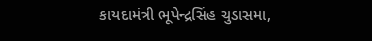કાયદામંત્રી ભૂપેન્દ્રસિંહ ચુડાસમા,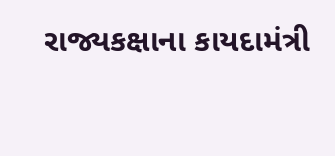રાજ્યકક્ષાના કાયદામંત્રી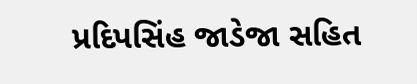પ્રદિપસિંહ જાડેજા સહિત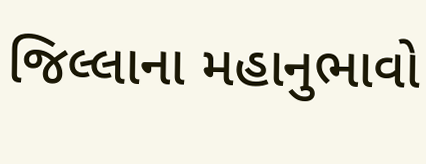જિલ્લાના મહાનુભાવો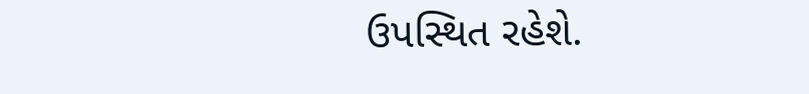ઉપસ્થિત રહેશે.